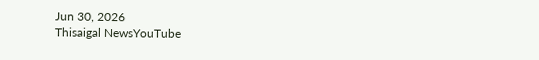Jun 30, 2026
Thisaigal NewsYouTube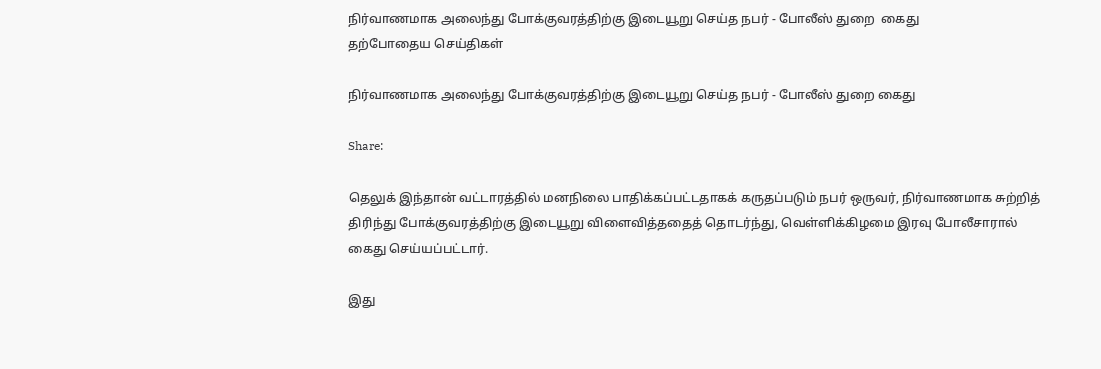நிர்வாணமாக அலைந்து போக்குவரத்திற்கு இடையூறு செய்த நபர் - போலீஸ் துறை  கைது
தற்போதைய செய்திகள்

நிர்வாணமாக அலைந்து போக்குவரத்திற்கு இடையூறு செய்த நபர் - போலீஸ் துறை கைது

Share:

தெலுக் இந்தான் வட்டாரத்தில் மனநிலை பாதிக்கப்பட்டதாகக் கருதப்படும் நபர் ஒருவர், நிர்வாணமாக சுற்றித் திரிந்து போக்குவரத்திற்கு இடையூறு விளைவித்ததைத் தொடர்ந்து, வெள்ளிக்கிழமை இரவு போலீசாரால் கைது செய்யப்பட்டார்.

இது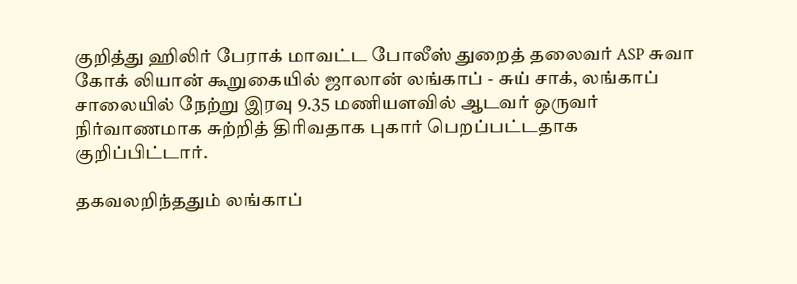குறித்து ஹிலிர் பேராக் மாவட்ட போலீஸ் துறைத் தலைவர் ASP சுவா கோக் லியான் கூறுகையில் ஜாலான் லங்காப் - சுய் சாக், லங்காப் சாலையில் நேற்று இரவு 9.35 மணியளவில் ஆடவர் ஒருவர் நிர்வாணமாக சுற்றித் திரிவதாக புகார் பெறப்பட்டதாக குறிப்பிட்டார்.

தகவலறிந்ததும் லங்காப்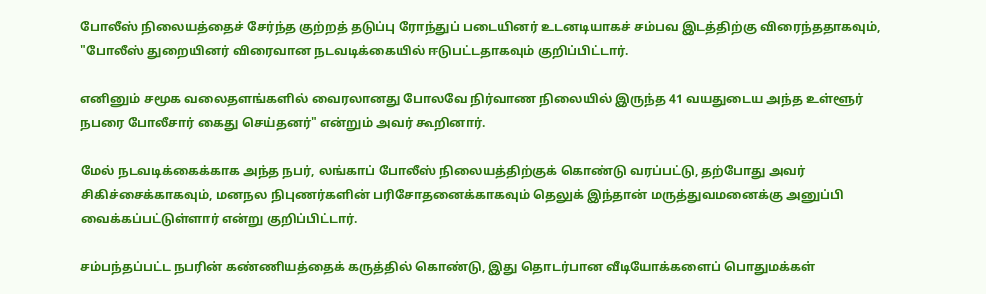போலீஸ் நிலையத்தைச் சேர்ந்த குற்றத் தடுப்பு ரோந்துப் படையினர் உடனடியாகச் சம்பவ இடத்திற்கு விரைந்ததாகவும், "போலீஸ் துறையினர் விரைவான நடவடிக்கையில் ஈடுபட்டதாகவும் குறிப்பிட்டார்.

எனினும் சமூக வலைதளங்களில் வைரலானது போலவே நிர்வாண நிலையில் இருந்த 41 வயதுடைய அந்த உள்ளூர் நபரை போலீசார் கைது செய்தனர்" என்றும் அவர் கூறினார்.

மேல் நடவடிக்கைக்காக அந்த நபர், லங்காப் போலீஸ் நிலையத்திற்குக் கொண்டு வரப்பட்டு, தற்போது அவர் சிகிச்சைக்காகவும், மனநல நிபுணர்களின் பரிசோதனைக்காகவும் தெலுக் இந்தான் மருத்துவமனைக்கு அனுப்பி வைக்கப்பட்டுள்ளார் என்று குறிப்பிட்டார்.

சம்பந்தப்பட்ட நபரின் கண்ணியத்தைக் கருத்தில் கொண்டு, இது தொடர்பான வீடியோக்களைப் பொதுமக்கள்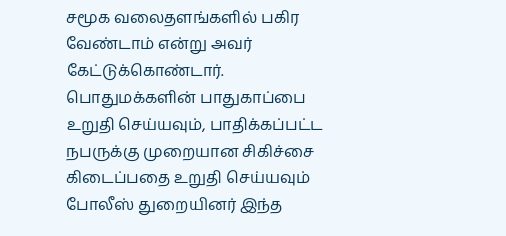சமூக வலைதளங்களில் பகிர வேண்டாம் என்று அவர் கேட்டுக்கொண்டார். பொதுமக்களின் பாதுகாப்பை உறுதி செய்யவும், பாதிக்கப்பட்ட நபருக்கு முறையான சிகிச்சை கிடைப்பதை உறுதி செய்யவும் போலீஸ் துறையினர் இந்த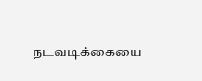நடவடிக்கையை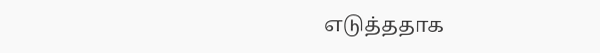எடுத்ததாக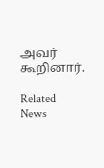அவர் கூறினார்.

Related News